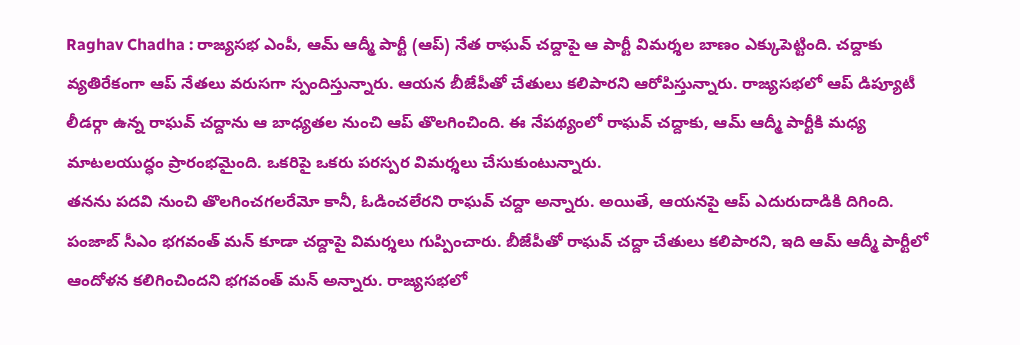Raghav Chadha : రాజ్యసభ ఎంపీ, ఆమ్ ఆద్మీ పార్టీ (ఆప్) నేత రాఘవ్ చద్దాపై ఆ పార్టీ విమర్శల బాణం ఎక్కుపెట్టింది. చద్దాకు వ్యతిరేకంగా ఆప్ నేతలు వరుసగా స్పందిస్తున్నారు. ఆయన బీజేపీతో చేతులు కలిపారని ఆరోపిస్తున్నారు. రాజ్యసభలో ఆప్ డిప్యూటీ లీడర్గా ఉన్న రాఘవ్ చద్దాను ఆ బాధ్యతల నుంచి ఆప్ తొలగించింది. ఈ నేపథ్యంలో రాఘవ్ చద్దాకు, ఆమ్ ఆద్మీ పార్టీకి మధ్య మాటలయుద్ధం ప్రారంభమైంది. ఒకరిపై ఒకరు పరస్పర విమర్శలు చేసుకుంటున్నారు.
తనను పదవి నుంచి తొలగించగలరేమో కానీ, ఓడించలేరని రాఘవ్ చద్దా అన్నారు. అయితే, ఆయనపై ఆప్ ఎదురుదాడికి దిగింది. పంజాబ్ సీఎం భగవంత్ మన్ కూడా చద్దాపై విమర్శలు గుప్పించారు. బీజేపీతో రాఘవ్ చద్దా చేతులు కలిపారని, ఇది ఆమ్ ఆద్మీ పార్టీలో ఆందోళన కలిగించిందని భగవంత్ మన్ అన్నారు. రాజ్యసభలో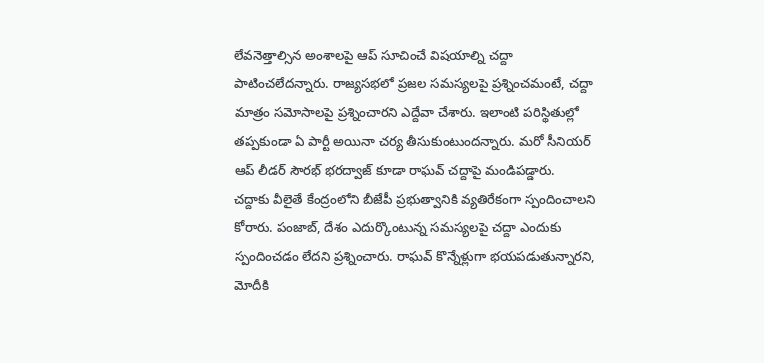లేవనెత్తాల్సిన అంశాలపై ఆప్ సూచించే విషయాల్ని చద్దా పాటించలేదన్నారు. రాజ్యసభలో ప్రజల సమస్యలపై ప్రశ్నించమంటే, చద్దా మాత్రం సమోసాలపై ప్రశ్నించారని ఎద్దేవా చేశారు. ఇలాంటి పరిస్థితుల్లో తప్పకుండా ఏ పార్టీ అయినా చర్య తీసుకుంటుందన్నారు. మరో సీనియర్ ఆప్ లీడర్ సౌరభ్ భరద్వాజ్ కూడా రాఘవ్ చద్దాపై మండిపడ్డారు.
చద్దాకు వీలైతే కేంద్రంలోని బీజేపీ ప్రభుత్వానికి వ్యతిరేకంగా స్పందించాలని కోరారు. పంజాబ్, దేశం ఎదుర్కొంటున్న సమస్యలపై చద్దా ఎందుకు స్పందించడం లేదని ప్రశ్నించారు. రాఘవ్ కొన్నేళ్లుగా భయపడుతున్నారని, మోదీకి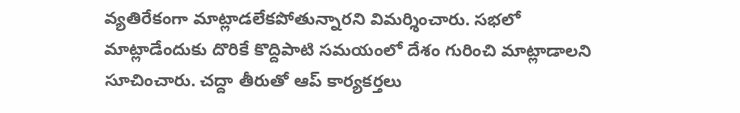వ్యతిరేకంగా మాట్లాడలేకపోతున్నారని విమర్శించారు. సభలో మాట్లాడేందుకు దొరికే కొద్దిపాటి సమయంలో దేశం గురించి మాట్లాడాలని సూచించారు. చద్దా తీరుతో ఆప్ కార్యకర్తలు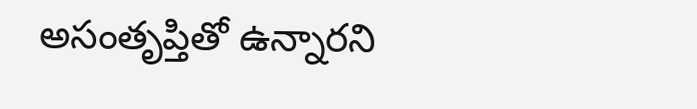అసంతృప్తితో ఉన్నారని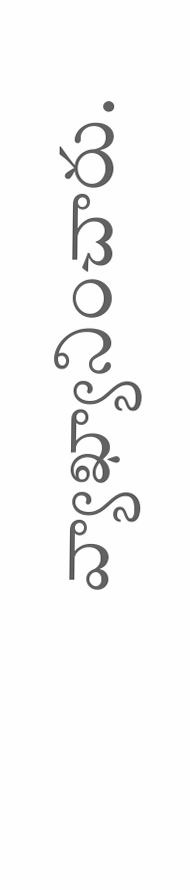వ్యాఖ్యానించారు.